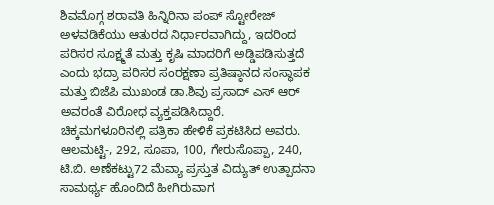ಶಿವಮೊಗ್ಗ ಶರಾವತಿ ಹಿನ್ನಿರಿನಾ ಪಂಪ್ ಸ್ಟೋರೇಜ್ ಅಳವಡಿಕೆಯು ಆತುರದ ನಿರ್ಧಾರವಾಗಿದ್ದು, ಇದರಿಂದ ಪರಿಸರ ಸೂಕ್ಷ್ಮತೆ ಮತ್ತು ಕೃಷಿ ಮಾದರಿಗೆ ಅಡ್ಡಿಪಡಿಸುತ್ತದೆ ಎಂದು ಭದ್ರಾ ಪರಿಸರ ಸಂರಕ್ಷಣಾ ಪ್ರತಿಷ್ಠಾನದ ಸಂಸ್ಥಾಪಕ ಮತ್ತು ಬಿಜೆಪಿ ಮುಖಂಡ ಡಾ.ಶಿವು ಪ್ರಸಾದ್ ಎಸ್ ಆರ್ ಅವರಂತೆ ವಿರೋಧ ವ್ಯಕ್ತಪಡಿಸಿದ್ದಾರೆ.
ಚಿಕ್ಕಮಗಳೂರಿನಲ್ಲಿ ಪತ್ರಿಕಾ ಹೇಳಿಕೆ ಪ್ರಕಟಿಸಿದ ಅವರು. ಆಲಮಟ್ಟಿ-, 292, ಸೂಪಾ, 100, ಗೇರುಸೊಪ್ಪಾ, 240, ಟಿ.ಬಿ. ಅಣೆಕಟ್ಟು72 ಮೆವ್ಯಾ ಪ್ರಸ್ತುತ ವಿದ್ಯುತ್ ಉತ್ಪಾದನಾ ಸಾಮರ್ಥ್ಯ ಹೊಂದಿದೆ ಹೀಗಿರುವಾಗ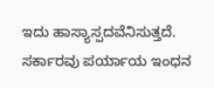ಇದು ಹಾಸ್ಯಾಸ್ಪದವೆನಿಸುತ್ತದೆ.
ಸರ್ಕಾರವು ಪರ್ಯಾಯ ಇಂಧನ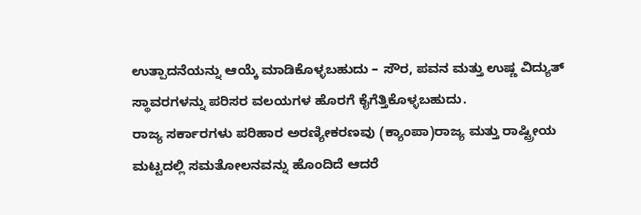ಉತ್ಪಾದನೆಯನ್ನು ಆಯ್ಕೆ ಮಾಡಿಕೊಳ್ಳಬಹುದು – ಸೌರ, ಪವನ ಮತ್ತು ಉಷ್ಣ ವಿದ್ಯುತ್ ಸ್ಥಾವರಗಳನ್ನು ಪರಿಸರ ವಲಯಗಳ ಹೊರಗೆ ಕೈಗೆತ್ತಿಕೊಳ್ಳಬಹುದು.
ರಾಜ್ಯ ಸರ್ಕಾರಗಳು ಪರಿಹಾರ ಅರಣ್ಯೀಕರಣವು (ಕ್ಯಾಂಪಾ)ರಾಜ್ಯ ಮತ್ತು ರಾಷ್ಟ್ರೀಯ ಮಟ್ಟದಲ್ಲಿ ಸಮತೋಲನವನ್ನು ಹೊಂದಿದೆ ಆದರೆ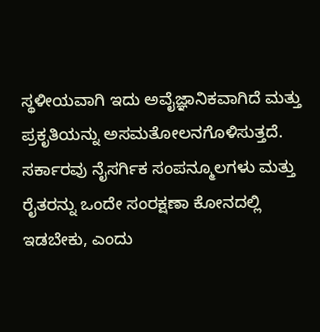ಸ್ಥಳೀಯವಾಗಿ ಇದು ಅವೈಜ್ಞಾನಿಕವಾಗಿದೆ ಮತ್ತು ಪ್ರಕೃತಿಯನ್ನು ಅಸಮತೋಲನಗೊಳಿಸುತ್ತದೆ.
ಸರ್ಕಾರವು ನೈಸರ್ಗಿಕ ಸಂಪನ್ಮೂಲಗಳು ಮತ್ತು ರೈತರನ್ನು ಒಂದೇ ಸಂರಕ್ಷಣಾ ಕೋನದಲ್ಲಿ ಇಡಬೇಕು, ಎಂದು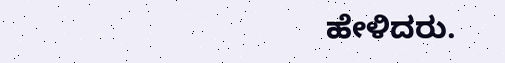ಹೇಳಿದರು.